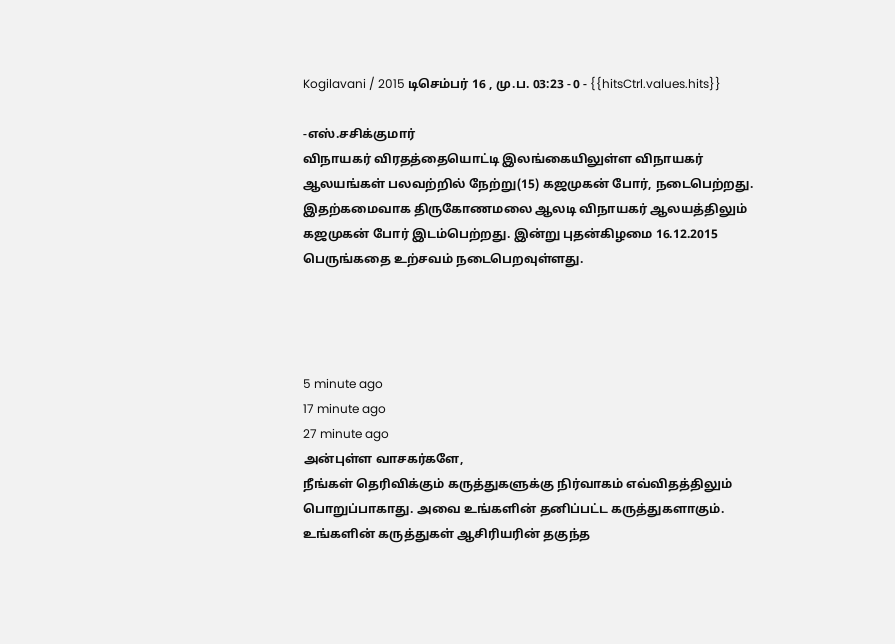Kogilavani / 2015 டிசெம்பர் 16 , மு.ப. 03:23 - 0 - {{hitsCtrl.values.hits}}

-எஸ்.சசிக்குமார்
விநாயகர் விரதத்தையொட்டி இலங்கையிலுள்ள விநாயகர் ஆலயங்கள் பலவற்றில் நேற்று(15) கஜமுகன் போர், நடைபெற்றது. இதற்கமைவாக திருகோணமலை ஆலடி விநாயகர் ஆலயத்திலும் கஜமுகன் போர் இடம்பெற்றது. இன்று புதன்கிழமை 16.12.2015 பெருங்கதை உற்சவம் நடைபெறவுள்ளது.




5 minute ago
17 minute ago
27 minute ago
அன்புள்ள வாசகர்களே,
நீங்கள் தெரிவிக்கும் கருத்துகளுக்கு நிர்வாகம் எவ்விதத்திலும் பொறுப்பாகாது. அவை உங்களின் தனிப்பட்ட கருத்துகளாகும். உங்களின் கருத்துகள் ஆசிரியரின் தகுந்த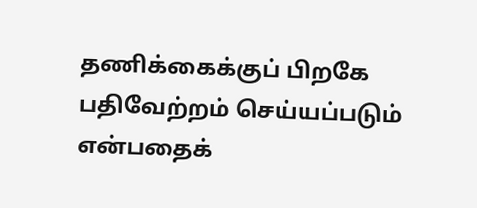தணிக்கைக்குப் பிறகே பதிவேற்றம் செய்யப்படும் என்பதைக்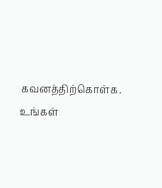கவனத்திற்கொள்க. உங்கள்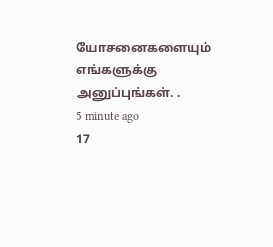யோசனைகளையும் எங்களுக்கு அனுப்புங்கள். .
5 minute ago
17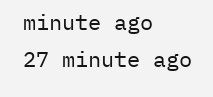minute ago
27 minute ago